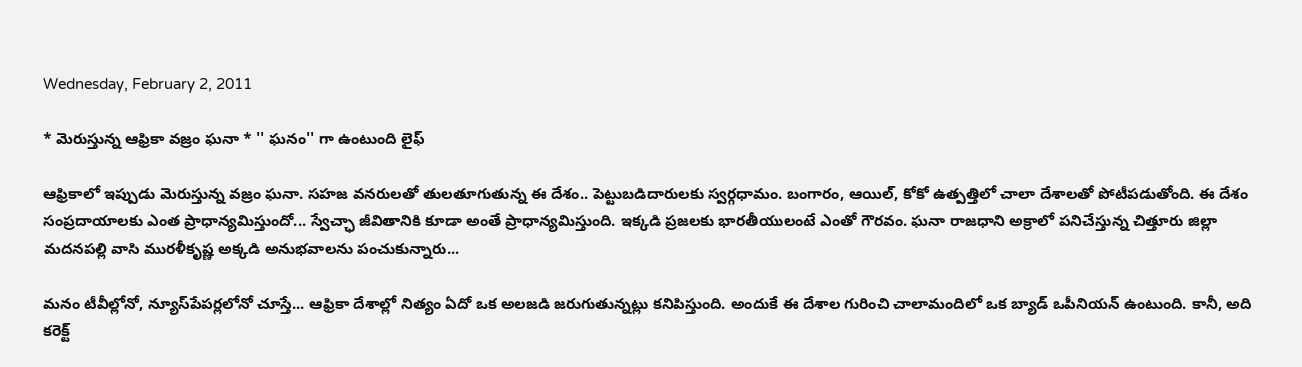Wednesday, February 2, 2011

* మెరుస్తున్న ఆఫ్రికా వజ్రం ఘనా * '' ఘనం'' గా ఉంటుంది లైఫ్

ఆఫ్రికాలో ఇప్పుడు మెరుస్తున్న వజ్రం ఘనా. సహజ వనరులతో తులతూగుతున్న ఈ దేశం.. పెట్టుబడిదారులకు స్వర్గధామం. బంగారం, ఆయిల్, కోకో ఉత్పత్తిలో చాలా దేశాలతో పోటీపడుతోంది. ఈ దేశం సంప్రదాయాలకు ఎంత ప్రాధాన్యమిస్తుందో... స్వేచ్ఛా జీవితానికి కూడా అంతే ప్రాధాన్యమిస్తుంది. ఇక్కడి ప్రజలకు భారతీయులంటే ఎంతో గౌరవం. ఘనా రాజధాని అక్రాలో పనిచేస్తున్న చిత్తూరు జిల్లా మదనపల్లి వాసి మురళీకృష్ణ అక్కడి అనుభవాలను పంచుకున్నారు...

మనం టీవీల్లోనో, న్యూస్‌పేపర్లలోనో చూస్తే... ఆఫ్రికా దేశాల్లో నిత్యం ఏదో ఒక అలజడి జరుగుతున్నట్లు కనిపిస్తుంది. అందుకే ఈ దేశాల గురించి చాలామందిలో ఒక బ్యాడ్ ఒపీనియన్ ఉంటుంది. కానీ, అది కరెక్ట్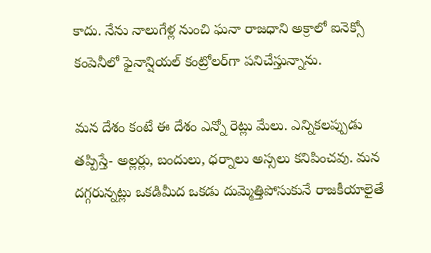కాదు. నేను నాలుగేళ్ల నుంచి ఘనా రాజధాని అక్రాలో ఐనెక్సో కంపెనీలో ఫైనాన్షియల్ కంట్రోలర్‌గా పనిచేస్తున్నాను.

మన దేశం కంటే ఈ దేశం ఎన్నో రెట్లు మేలు. ఎన్నికలప్పుడు తప్పిస్తే- అల్లర్లు, బందులు, ధర్నాలు అస్సలు కనిపించవు. మన దగ్గరున్నట్లు ఒకడిమీద ఒకడు దుమ్మెత్తిపోసుకునే రాజకీయాలైతే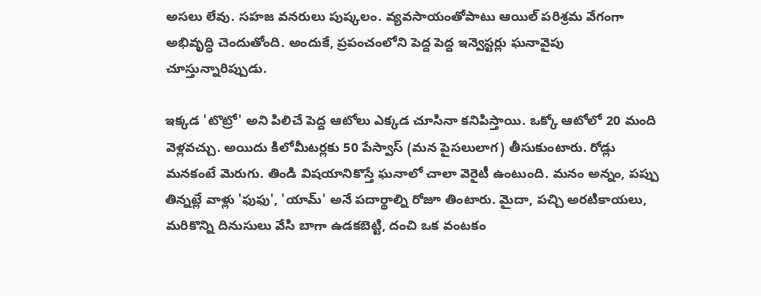అసలు లేవు. సహజ వనరులు పుష్కలం. వ్యవసాయంతోపాటు ఆయిల్ పరిశ్రమ వేగంగా అభివృద్ధి చెందుతోంది. అందుకే, ప్రపంచంలోని పెద్ద పెద్ద ఇన్వెస్టర్లు ఘనావైపు చూస్తున్నారిప్పుడు.

ఇక్కడ 'టొట్రో' అని పిలిచే పెద్ద ఆటోలు ఎక్కడ చూసినా కనిపిస్తాయి. ఒక్కో ఆటోలో 20 మంది వెళ్లవచ్చు. అయిదు కిలోమీటర్లకు 50 పేస్వాస్ (మన పైసలులాగ) తీసుకుంటారు. రోడ్లు మనకంటే మెరుగు. తిండి విషయానికొస్తే ఘనాలో చాలా వెరైటీ ఉంటుంది. మనం అన్నం, పప్పు తిన్నట్లే వాళ్లు 'ఫుఫు', 'యామ్' అనే పదార్థాల్ని రోజూ తింటారు. మైదా, పచ్చి అరటికాయలు, మరికొన్ని దినుసులు వేసి బాగా ఉడకబెట్టి, దంచి ఒక వంటకం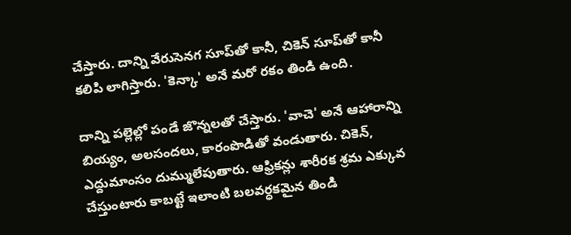చేస్తారు. దాన్ని వేరుసెనగ సూప్‌తో కానీ, చికెన్ సూప్‌తో కానీ కలిపి లాగిస్తారు. 'కెన్కా' అనే మరో రకం తిండి ఉంది.

దాన్ని పల్లెల్లో పండే జొన్నలతో చేస్తారు. 'వాచె' అనే ఆహారాన్ని బియ్యం, అలసందలు, కారంపొడితో వండుతారు. చికెన్, ఎద్దుమాంసం దుమ్ములేపుతారు. ఆఫ్రికన్లు శారీరక శ్రమ ఎక్కువ చేస్తుంటారు కాబట్టే ఇలాంటి బలవర్ధకమైన తిండి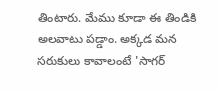తింటారు. మేము కూడా ఈ తిండికి అలవాటు పడ్డాం. అక్కడ మన సరుకులు కావాలంటే 'సాగర్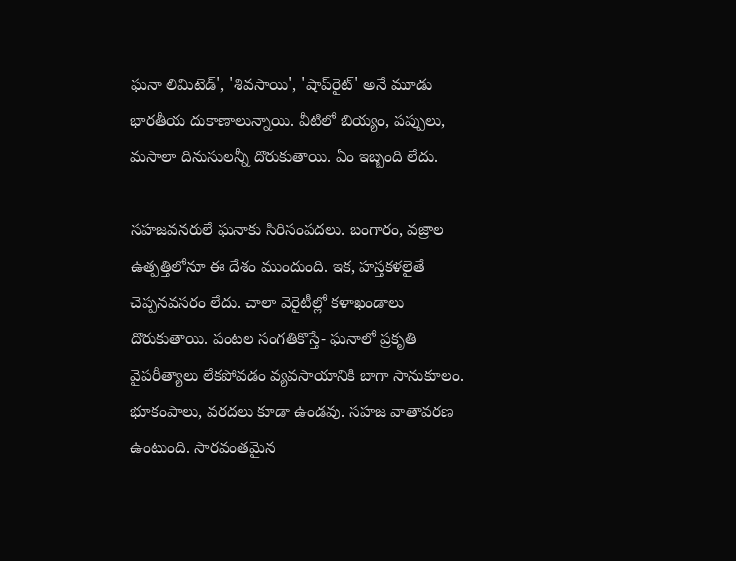ఘనా లిమిటెడ్', 'శివసాయి', 'షాప్‌రైట్' అనే మూడు భారతీయ దుకాణాలున్నాయి. వీటిలో బియ్యం, పప్పులు, మసాలా దినుసులన్నీ దొరుకుతాయి. ఏం ఇబ్బంది లేదు.

సహజవనరులే ఘనాకు సిరిసంపదలు. బంగారం, వజ్రాల ఉత్పత్తిలోనూ ఈ దేశం ముందుంది. ఇక, హస్తకళలైతే చెప్పనవసరం లేదు. చాలా వెరైటీల్లో కళాఖండాలు దొరుకుతాయి. పంటల సంగతికొస్తే- ఘనాలో ప్రకృతి వైపరీత్యాలు లేకపోవడం వ్యవసాయానికి బాగా సానుకూలం. భూకంపాలు, వరదలు కూడా ఉండవు. సహజ వాతావరణ ఉంటుంది. సారవంతమైన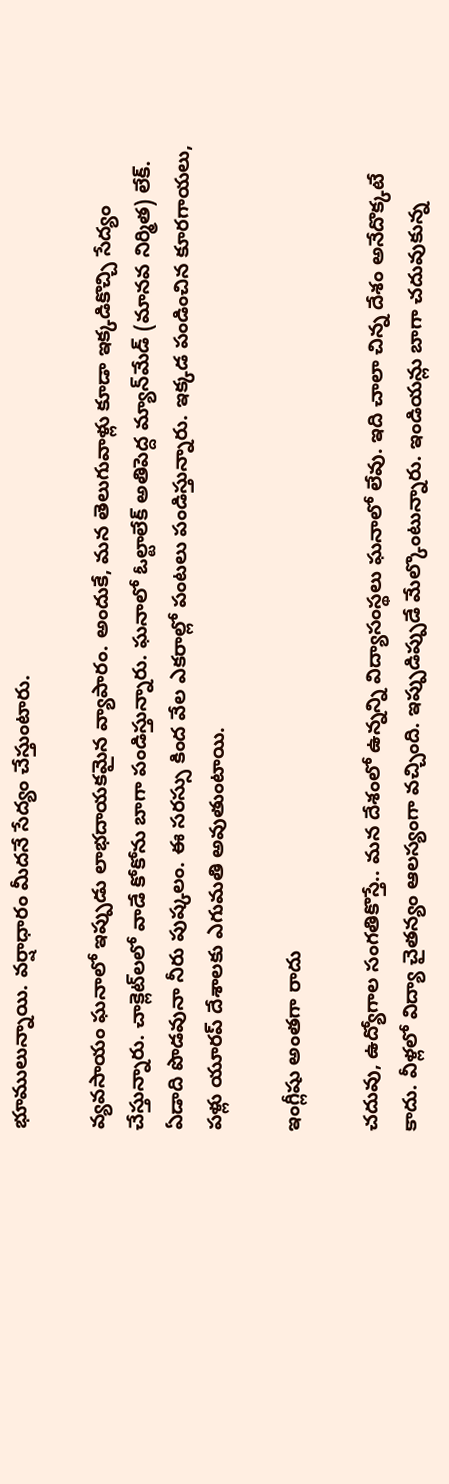భూములున్నాయి. వర్షాధారం మీదనే సేద్యం చేస్తుంటారు.

వ్యవసాయం ఘనాలో ఇప్పుడు లాభదాయకమైన వ్యాపారం. అందుకే, మన తెలుగువాళ్లు కూడా ఇక్కడికొచ్చి సేద్యం చేస్తున్నారు. చాక్లెట్‌లలో వాడే కోకోను బాగా పండిస్తున్నారు. ఘనాలో ఓల్టాలేక్ అతిపెద్ద మ్యాన్‌మేడ్ (మానవ నిర్మిత) లేక్. ఏడాది పొడవునా నీరు పుష్కలం. ఈ సరస్సు కింద వేల ఎకరాల్లో పంటలు పండిస్తున్నారు. ఇక్కడ పండించిన కూరగాయలు, పళ్లు యూరప్ దేశాలకు ఎగుమతి అవుతుంటాయి.

ఇంగ్లీషు అంతగా రాదు

చదువు, ఉద్యోగాల సంగతికొస్తే.. మన దేశంలో ఉన్నన్ని విద్యాసంస్థలు ఘనాలో లేవు. ఇది చాలా చిన్న దేశం అనేదొక్కటే కాదు. వీళ్లలో విద్యా చైతన్యం ఆలస్యంగా వచ్చింది. ఇప్పుడిప్పుడే మేల్కొంటున్నారు. ఇండియన్లు బాగా చదువుకున్న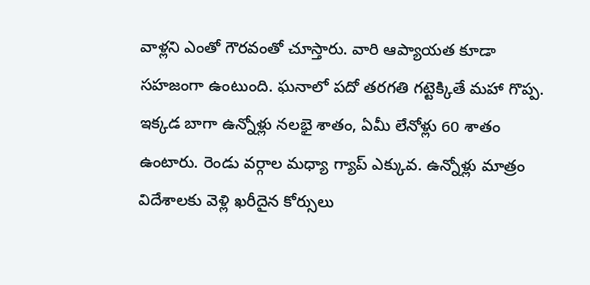వాళ్లని ఎంతో గౌరవంతో చూస్తారు. వారి ఆప్యాయత కూడా సహజంగా ఉంటుంది. ఘనాలో పదో తరగతి గట్టెక్కితే మహా గొప్ప. ఇక్కడ బాగా ఉన్నోళ్లు నలభై శాతం, ఏమీ లేనోళ్లు 60 శాతం ఉంటారు. రెండు వర్గాల మధ్యా గ్యాప్ ఎక్కువ. ఉన్నోళ్లు మాత్రం విదేశాలకు వెళ్లి ఖరీదైన కోర్సులు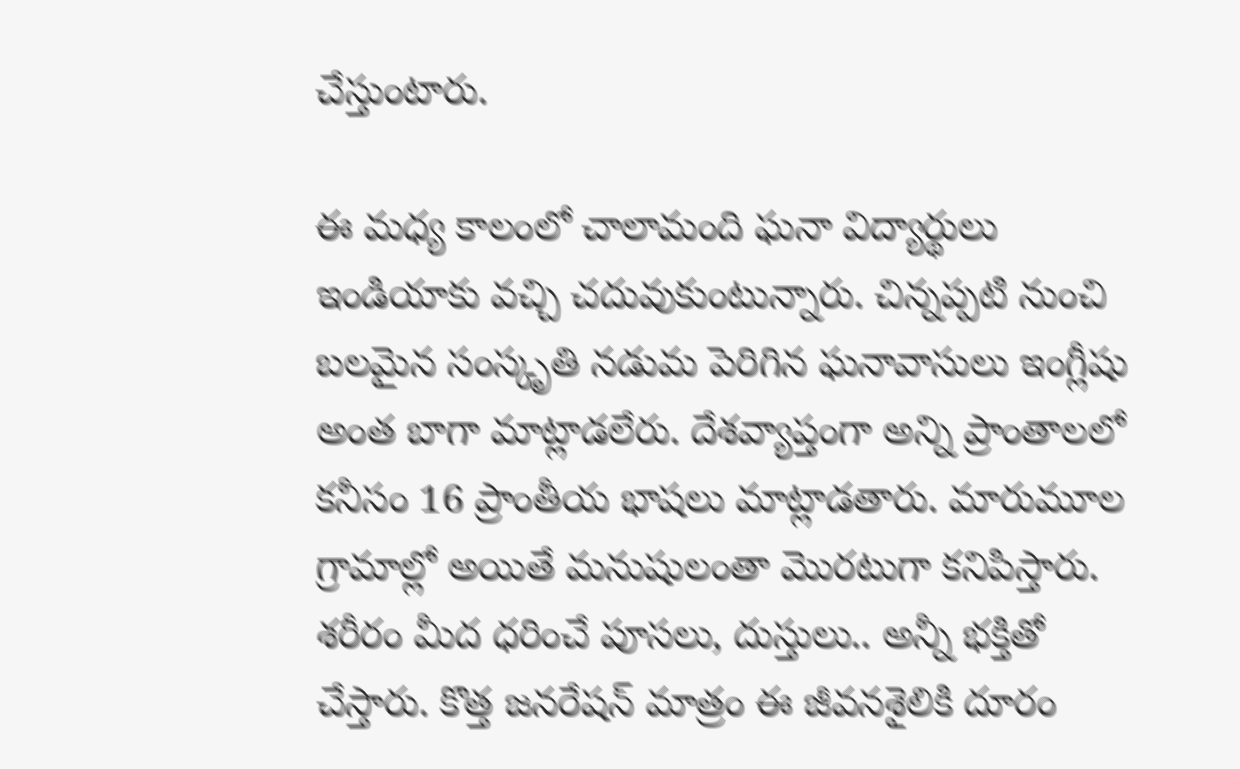చేస్తుంటారు.

ఈ మధ్య కాలంలో చాలామంది ఘనా విద్యార్థులు ఇండియాకు వచ్చి చదువుకుంటున్నారు. చిన్నప్పటి నుంచి బలమైన సంస్కృతి నడుమ పెరిగిన ఘనావాసులు ఇంగ్లీషు అంత బాగా మాట్లాడలేరు. దేశవ్యాప్తంగా అన్ని ప్రాంతాలలో కనీసం 16 ప్రాంతీయ భాషలు మాట్లాడతారు. మారుమూల గ్రామాల్లో అయితే మనుషులంతా మొరటుగా కనిపిస్తారు. శరీరం మీద ధరించే పూసలు, దుస్తులు.. అన్నీ భక్తితో చేస్తారు. కొత్త జనరేషన్ మాత్రం ఈ జీవనశైలికి దూరం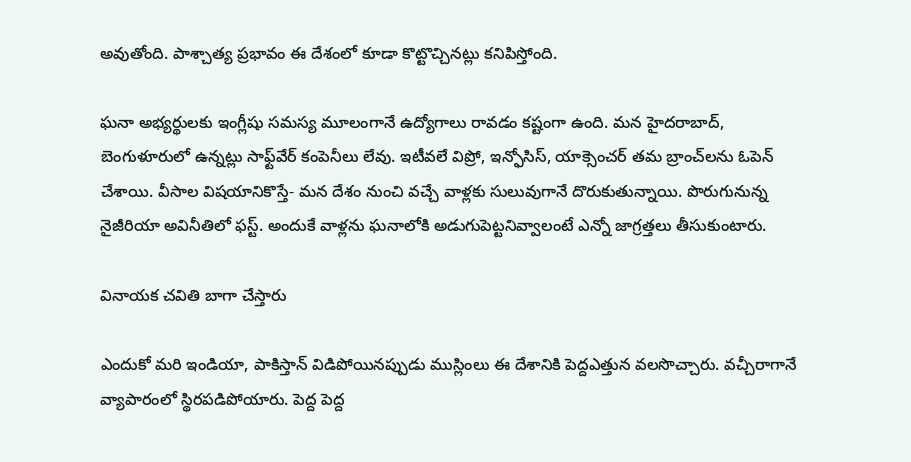అవుతోంది. పాశ్చాత్య ప్రభావం ఈ దేశంలో కూడా కొట్టొచ్చినట్లు కనిపిస్తోంది.

ఘనా అభ్యర్థులకు ఇంగ్లీషు సమస్య మూలంగానే ఉద్యోగాలు రావడం కష్టంగా ఉంది. మన హైదరాబాద్, బెంగుళూరులో ఉన్నట్లు సాఫ్ట్‌వేర్ కంపెనీలు లేవు. ఇటీవలే విప్రో, ఇన్ఫోసిస్, యాక్సెంచర్ తమ బ్రాంచ్‌లను ఓపెన్ చేశాయి. వీసాల విషయానికొస్తే- మన దేశం నుంచి వచ్చే వాళ్లకు సులువుగానే దొరుకుతున్నాయి. పొరుగునున్న నైజీరియా అవినీతిలో ఫస్ట్. అందుకే వాళ్లను ఘనాలోకి అడుగుపెట్టనివ్వాలంటే ఎన్నో జాగ్రత్తలు తీసుకుంటారు.

వినాయక చవితి బాగా చేస్తారు

ఎందుకో మరి ఇండియా, పాకిస్తాన్ విడిపోయినప్పుడు ముస్లింలు ఈ దేశానికి పెద్దఎత్తున వలసొచ్చారు. వచ్చీరాగానే వ్యాపారంలో స్థిరపడిపోయారు. పెద్ద పెద్ద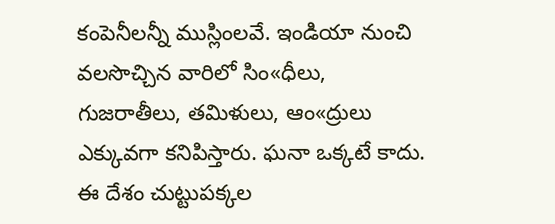కంపెనీలన్నీ ముస్లింలవే. ఇండియా నుంచి వలసొచ్చిన వారిలో సిం«ధీలు, గుజరాతీలు, తమిళులు, ఆం«ద్రులు ఎక్కువగా కనిపిస్తారు. ఘనా ఒక్కటే కాదు. ఈ దేశం చుట్టుపక్కల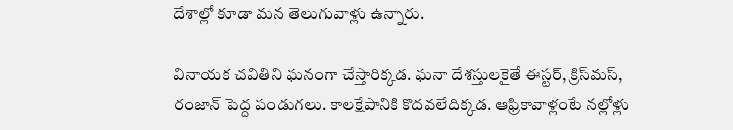దేశాల్లో కూడా మన తెలుగువాళ్లు ఉన్నారు.

వినాయక చవితిని ఘనంగా చేస్తారిక్కడ. ఘనా దేశస్తులకైతే ఈస్టర్, క్రిస్‌మస్, రంజాన్ పెద్ద పండుగలు. కాలక్షేపానికి కొదవలేదిక్కడ. ఆఫ్రికావాళ్లంటే నల్లోళ్లు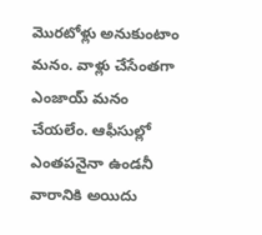మొరటోళ్లు అనుకుంటాం మనం. వాళ్లు చేసేంతగా ఎంజాయ్ మనం చేయలేం. ఆఫీసుల్లో ఎంతపనైనా ఉండనీ వారానికి అయిదు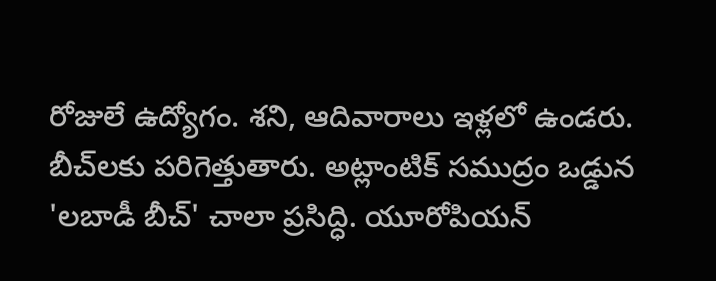రోజులే ఉద్యోగం. శని, ఆదివారాలు ఇళ్లలో ఉండరు. బీచ్‌లకు పరిగెత్తుతారు. అట్లాంటిక్ సముద్రం ఒడ్డున 'లబాడీ బీచ్' చాలా ప్రసిద్ధి. యూరోపియన్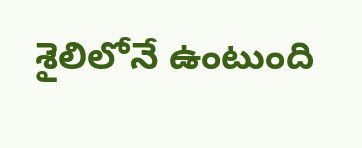శైలిలోనే ఉంటుంది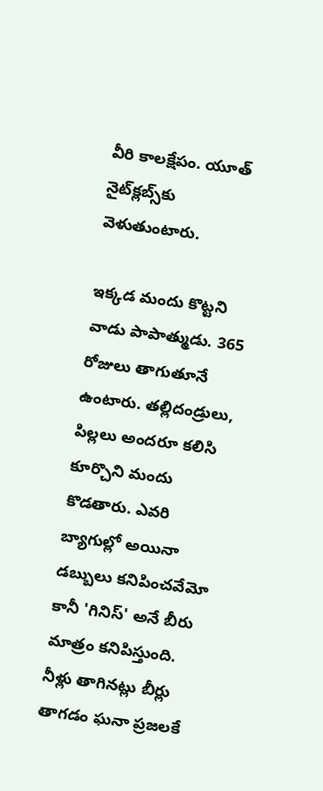వీరి కాలక్షేపం. యూత్ నైట్‌క్లబ్స్‌కు వెళుతుంటారు.

ఇక్కడ మందు కొట్టని వాడు పాపాత్ముడు. 365 రోజులు తాగుతూనే ఉంటారు. తల్లిదండ్రులు, పిల్లలు అందరూ కలిసి కూర్చొని మందు కొడతారు. ఎవరి బ్యాగుల్లో అయినా డబ్బులు కనిపించవేమో కానీ 'గినిస్' అనే బీరు మాత్రం కనిపిస్తుంది. నీళ్లు తాగినట్లు బీర్లు తాగడం ఘనా ప్రజలకే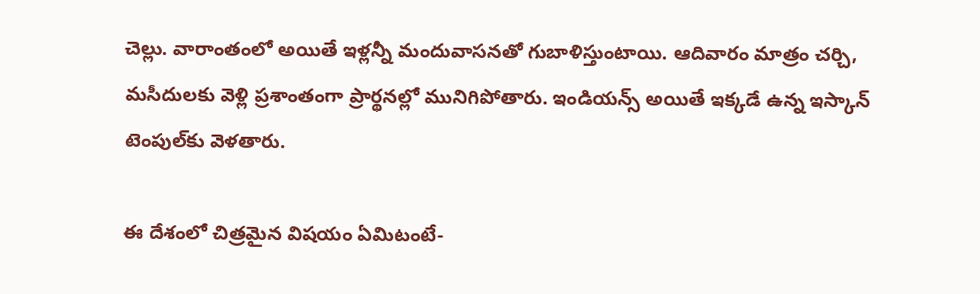చెల్లు. వారాంతంలో అయితే ఇళ్లన్నీ మందువాసనతో గుబాళిస్తుంటాయి. ఆదివారం మాత్రం చర్చి, మసీదులకు వెళ్లి ప్రశాంతంగా ప్రార్థనల్లో మునిగిపోతారు. ఇండియన్స్ అయితే ఇక్కడే ఉన్న ఇస్కాన్ టెంపుల్‌కు వెళతారు.

ఈ దేశంలో చిత్రమైన విషయం ఏమిటంటే-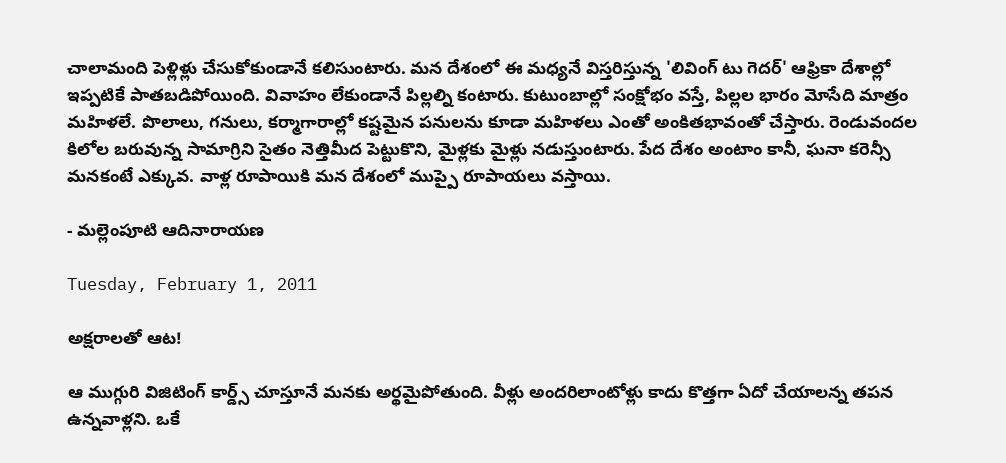చాలామంది పెళ్లిళ్లు చేసుకోకుండానే కలిసుంటారు. మన దేశంలో ఈ మధ్యనే విస్తరిస్తున్న 'లివింగ్ టు గెదర్' ఆఫ్రికా దేశాల్లో ఇప్పటికే పాతబడిపోయింది. వివాహం లేకుండానే పిల్లల్ని కంటారు. కుటుంబాల్లో సంక్షోభం వస్తే, పిల్లల భారం మోసేది మాత్రం మహిళలే. పొలాలు, గనులు, కర్మాగారాల్లో కష్టమైన పనులను కూడా మహిళలు ఎంతో అంకితభావంతో చేస్తారు. రెండువందల కిలోల బరువున్న సామాగ్రిని సైతం నెత్తిమీద పెట్టుకొని, మైళ్లకు మైళ్లు నడుస్తుంటారు. పేద దేశం అంటాం కానీ, ఘనా కరెన్సీ మనకంటే ఎక్కువ. వాళ్ల రూపాయికి మన దేశంలో ముప్పై రూపాయలు వస్తాయి.

- మల్లెంపూటి ఆదినారాయణ

Tuesday, February 1, 2011

అక్షరాలతో ఆట!

ఆ ముగ్గురి విజిటింగ్ కార్డ్స్ చూస్తూనే మనకు అర్థమైపోతుంది. వీళ్లు అందరిలాంటోళ్లు కాదు కొత్తగా ఏదో చేయాలన్న తపన ఉన్నవాళ్లని. ఒకే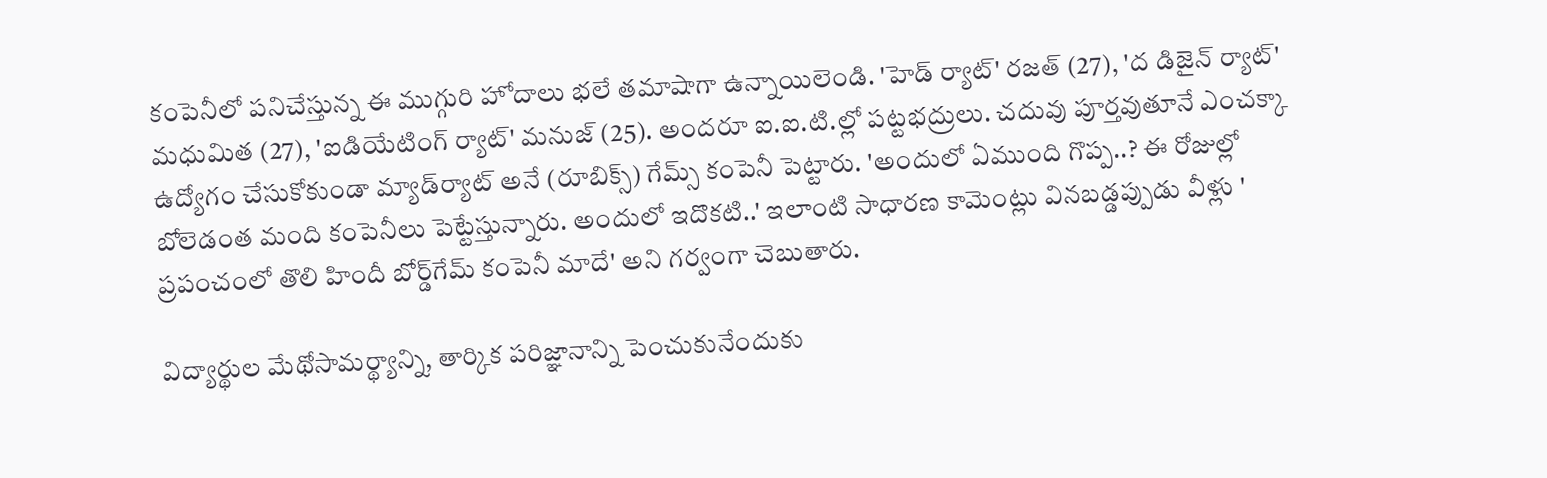కంపెనీలో పనిచేస్తున్న ఈ ముగ్గురి హోదాలు భలే తమాషాగా ఉన్నాయిలెండి. 'హెడ్ ర్యాట్' రజత్ (27), 'ద డిజైన్ ర్యాట్' మధుమిత (27), 'ఐడియేటింగ్ ర్యాట్' మనుజ్ (25). అందరూ ఐ.ఐ.టి.ల్లో పట్టభద్రులు. చదువు పూర్తవుతూనే ఎంచక్కా ఉద్యోగం చేసుకోకుండా మ్యాడ్‌ర్యాట్ అనే (రూబిక్స్) గేమ్స్ కంపెనీ పెట్టారు. 'అందులో ఏముంది గొప్ప..? ఈ రోజుల్లో బోలెడంత మంది కంపెనీలు పెట్టేస్తున్నారు. అందులో ఇదొకటి..' ఇలాంటి సాధారణ కామెంట్లు వినబడ్డప్పుడు వీళ్లు ' ప్రపంచంలో తొలి హిందీ బోర్డ్‌గేమ్ కంపెనీ మాదే' అని గర్వంగా చెబుతారు.

విద్యార్థుల మేథోసామర్థ్యాన్ని, తార్కిక పరిజ్ఞానాన్ని పెంచుకునేందుకు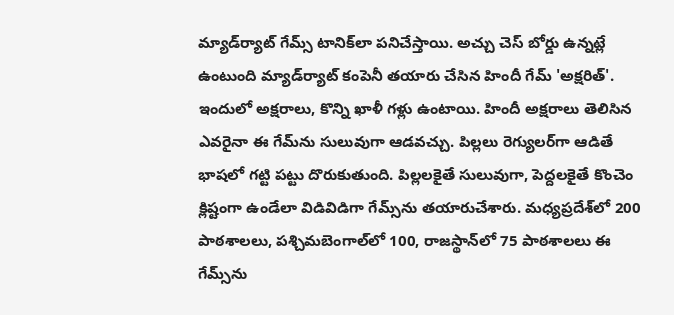మ్యాడ్‌ర్యాట్ గేమ్స్ టానిక్‌లా పనిచేస్తాయి. అచ్చు చెస్ బోర్డు ఉన్నట్లే ఉంటుంది మ్యాడ్‌ర్యాట్ కంపెనీ తయారు చేసిన హిందీ గేమ్ 'అక్షరిత్'. ఇందులో అక్షరాలు, కొన్ని ఖాళీ గళ్లు ఉంటాయి. హిందీ అక్షరాలు తెలిసిన ఎవరైనా ఈ గేమ్‌ను సులువుగా ఆడవచ్చు. పిల్లలు రెగ్యులర్‌గా ఆడితే భాషలో గట్టి పట్టు దొరుకుతుంది. పిల్లలకైతే సులువుగా, పెద్దలకైతే కొంచెం క్లిష్టంగా ఉండేలా విడివిడిగా గేమ్స్‌ను తయారుచేశారు. మధ్యప్రదేశ్‌లో 200 పాఠశాలలు, పశ్చిమబెంగాల్‌లో 100, రాజస్థాన్‌లో 75 పాఠశాలలు ఈ గేమ్స్‌ను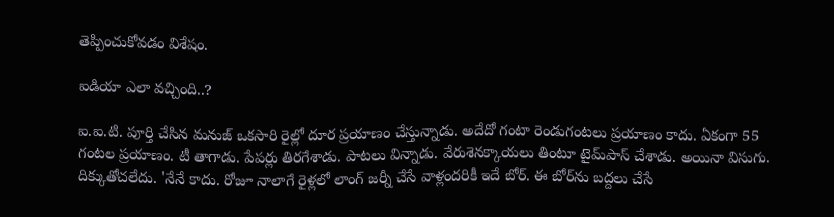తెప్పించుకోవడం విశేషం.

ఐడియా ఎలా వచ్చింది..?

ఐ.ఐ.టి. పూర్తి చేసిన మనుజ్ ఒకసారి రైల్లో దూర ప్రయాణం చేస్తున్నాడు. అదేదో గంటా రెండుగంటలు ప్రయాణం కాదు. ఏకంగా 55 గంటల ప్రయాణం. టీ తాగాడు. పేపర్లు తిరగేశాడు. పాటలు విన్నాడు. వేరుశెనక్కాయలు తింటూ టైమ్‌పాస్ చేశాడు. అయినా విసుగు. దిక్కుతోచలేదు. 'నేనే కాదు. రోజూ నాలాగే రైళ్లలో లాంగ్ జర్నీ చేసే వాళ్లందరికీ ఇదే బోర్. ఈ బోర్‌ను బద్దలు చేసే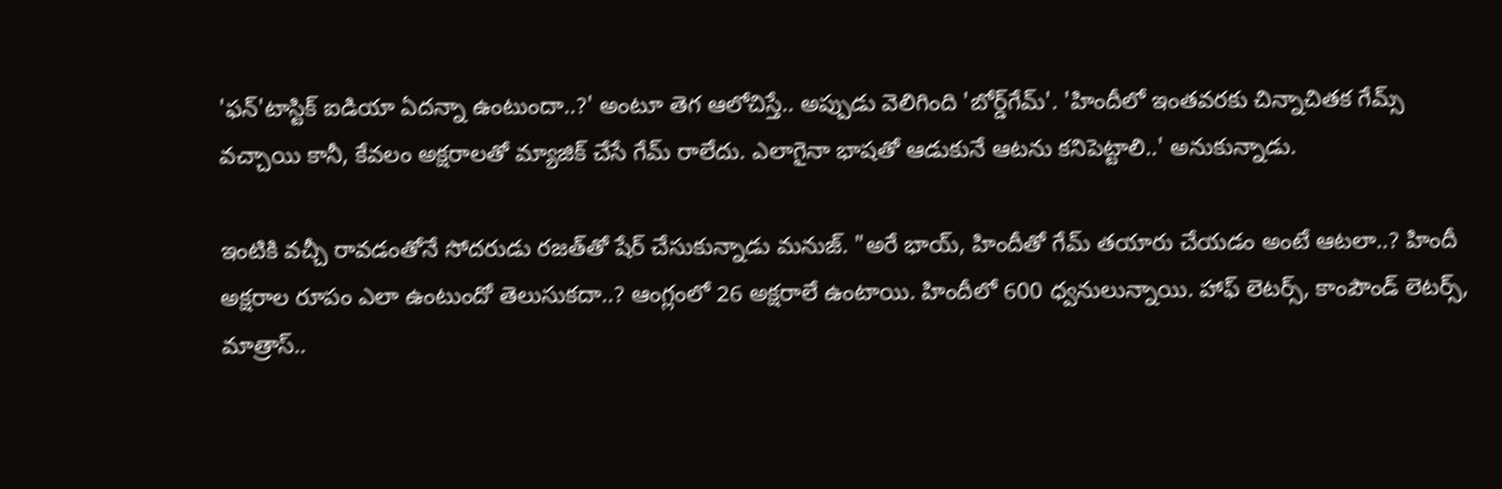'ఫన్'టాస్టిక్ ఐడియా ఏదన్నా ఉంటుందా..?' అంటూ తెగ ఆలోచిస్తే.. అప్పుడు వెలిగింది 'బోర్డ్‌గేమ్'. 'హిందీలో ఇంతవరకు చిన్నాచితక గేమ్స్ వచ్చాయి కానీ, కేవలం అక్షరాలతో మ్యాజిక్ చేసే గేమ్ రాలేదు. ఎలాగైనా భాషతో ఆడుకునే ఆటను కనిపెట్టాలి..' అనుకున్నాడు.

ఇంటికి వచ్చీ రావడంతోనే సోదరుడు రజత్‌తో షేర్ చేసుకున్నాడు మనుజ్. "అరే భాయ్, హిందీతో గేమ్ తయారు చేయడం అంటే ఆటలా..? హిందీ అక్షరాల రూపం ఎలా ఉంటుందో తెలుసుకదా..? ఆంగ్లంలో 26 అక్షరాలే ఉంటాయి. హిందీలో 600 ధ్వనులున్నాయి. హాఫ్ లెటర్స్, కాంపౌండ్ లెటర్స్, మాత్రాస్..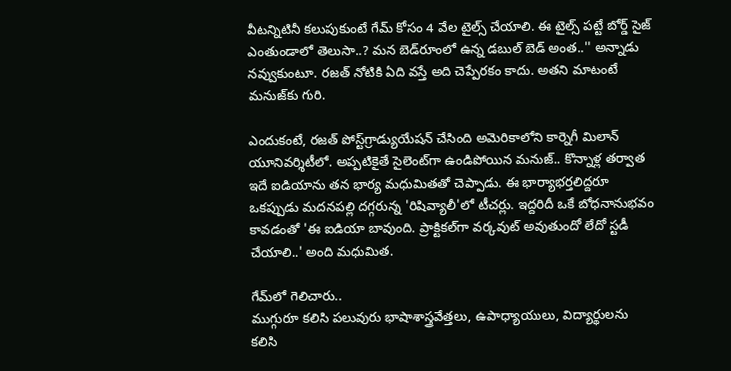వీటన్నిటినీ కలుపుకుంటే గేమ్ కోసం 4 వేల టైల్స్ చేయాలి. ఈ టైల్స్ పట్టే బోర్డ్ సైజ్ ఎంతుండాలో తెలుసా..? మన బెడ్‌రూంలో ఉన్న డబుల్ బెడ్ అంత..'' అన్నాడు నవ్వుకుంటూ. రజత్ నోటికి ఏది వస్తే అది చెప్పేరకం కాదు. అతని మాటంటే మనుజ్‌కు గురి.

ఎందుకంటే, రజత్ పోస్ట్‌గ్రాడ్యుయేషన్ చేసింది అమెరికాలోని కార్నెగీ మిలాన్ యూనివర్శిటీలో. అప్పటికైతే సైలెంట్‌గా ఉండిపోయిన మనుజ్.. కొన్నాళ్ల తర్వాత ఇదే ఐడియాను తన భార్య మధుమితతో చెప్పాడు. ఈ భార్యాభర్తలిద్దరూ ఒకప్పుడు మదనపల్లి దగ్గరున్న 'రిషివ్యాలీ'లో టీచర్లు. ఇద్దరిదీ ఒకే బోధనానుభవం కావడంతో 'ఈ ఐడియా బావుంది. ప్రాక్టికల్‌గా వర్కవుట్ అవుతుందో లేదో స్టడీ చేయాలి..' అంది మధుమిత.

గేమ్‌లో గెలిచారు..
ముగ్గురూ కలిసి పలువురు భాషాశాస్త్రవేత్తలు, ఉపాధ్యాయులు, విద్యార్థులను కలిసి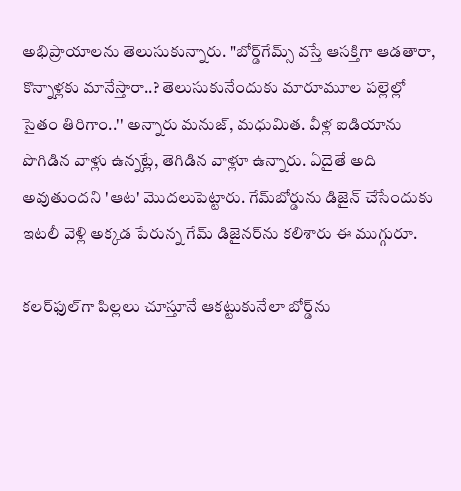అభిప్రాయాలను తెలుసుకున్నారు. "బోర్డ్‌గేమ్స్ వస్తే ఆసక్తిగా ఆడతారా, కొన్నాళ్లకు మానేస్తారా..? తెలుసుకునేందుకు మారూమూల పల్లెల్లో సైతం తిరిగాం..'' అన్నారు మనుజ్, మధుమిత. వీళ్ల ఐడియాను పొగిడిన వాళ్లు ఉన్నట్లే, తెగిడిన వాళ్లూ ఉన్నారు. ఏదైతే అది అవుతుందని 'ఆట' మొదలుపెట్టారు. గేమ్‌బోర్డును డిజైన్ చేసేందుకు ఇటలీ వెళ్లి అక్కడ పేరున్న గేమ్ డిజైనర్‌ను కలిశారు ఈ ముగ్గురూ.

కలర్‌ఫుల్‌గా పిల్లలు చూస్తూనే ఆకట్టుకునేలా బోర్డ్‌ను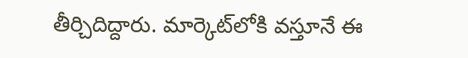తీర్చిదిద్దారు. మార్కెట్‌లోకి వస్తూనే ఈ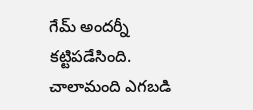గేమ్ అందర్నీ కట్టిపడేసింది. చాలామంది ఎగబడి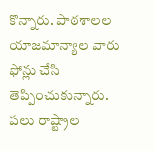కొన్నారు. పాఠశాలల యాజమాన్యాల వారు ఫోన్లు చేసి తెప్పించుకున్నారు. పలు రాష్ట్రాల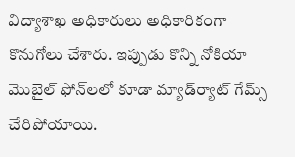విద్యాశాఖ అధికారులు అధికారికంగా కొనుగోలు చేశారు. ఇప్పుడు కొన్ని నోకియా మొబైల్ ఫోన్‌లలో కూడా మ్యాడ్‌ర్యాట్ గేమ్స్ చేరిపోయాయి.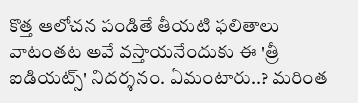కొత్త ఆలోచన పండితే తీయటి ఫలితాలు వాటంతట అవే వస్తాయనేందుకు ఈ 'త్రీ ఐడియట్స్' నిదర్శనం. ఏమంటారు..? మరింత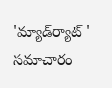'మ్యాడ్‌ర్యాట్ ' సమాచారం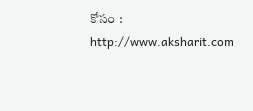కోసం : http://www.aksharit.com